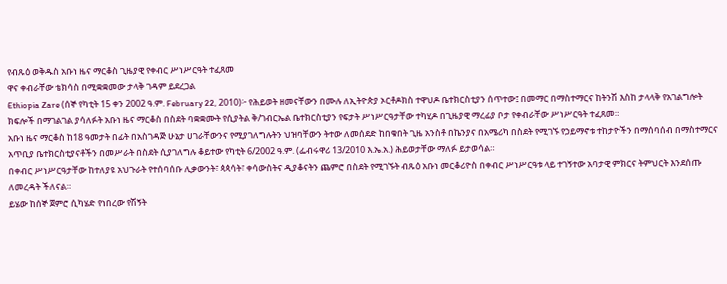የብጹዕ ወቅዱስ አቡነ ዜና ማርቆስ ጊዜያዊ የቀብር ሥነሥርዓት ተፈጸመ
ዋና ቀብራቸው ቴክሳስ በሚቋቋመው ታላቅ ገዳም ይደረጋል
Ethiopia Zare (ሰኞ የካቲት 15 ቀን 2002 ዓ.ም. February 22, 2010)፦ የሕይወት ዘመናቸውን በሙሉ ለኢትዮጵያ ኦርቶዶክስ ተዋህዶ ቤተክርስቲያን ሰጥተው፤ በመማር በማስተማርና ከትንሽ እስከ ታላላቅ የአገልግሎት ክፍሎች በማገልገል ያሳለፉት አቡነ ዜና ማርቆስ በስደት ባቋቋሙት የሲያትል ቅ/ገብርኤል ቤተክርስቲያን የፍታት ሥነሥርዓታቸው ተካሂዶ በጊዜያዊ ማረፊያ ቦታ የቀብራቸው ሥነሥርዓት ተፈጸመ።
አቡነ ዜና ማርቆስ ከ18 ዓመታት በፊት በአስገዳጅ ሁኔታ ሀገራቸውንና የሚያገለግሉትን ህዝባቸውን ትተው ለመሰደድ ከበቁበት ጊዜ አንስቶ በኬንያና በአሜሪካ በስደት የሚገኙ የኃይማኖቱ ተከታዮችን በማሰባሰብ በማስተማርና አጥቢያ ቤተክርስቲያናቶችን በመሥራት በስደት ሲያገለግሉ ቆይተው የካቲት 6/2002 ዓ.ም. (ፌብሩዋሪ 13/2010 እ.ኤ.አ.) ሕይወታቸው ማለፉ ይታወሳል።
በቀብር ሥነሥርዓታቸው ከተለያዩ አህጉራት የተሰባሰቡ ሊቃውንት፣ ጳጳሳት፣ ቀሳውስትና ዲያቆናትን ጨምሮ በስደት የሚገኙት ብጹዕ አቡነ መርቆሪዮስ በቀብር ሥነሥርዓቱ ላይ ተገኝተው አባታዊ ምክርና ትምህርት እንደሰጡ ለመረዳት ችለናል።
ይሄው ከሰኞ ጀምሮ ሲካሄድ የነበረው የሽኝት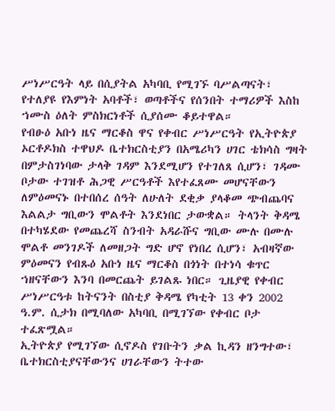ሥነሥርዓት ላይ በሲያትል አካባቢ የሚገኙ ባሥልጣናት፣ የተለያዩ የእምነት አባቶች፣ ወጣቶችና የሰንበት ተማሪዎች እስከ ኀሙስ ዕለት ምስክርነቶች ሲያሰሙ ቆይተዋል።
የብፁዕ አቡነ ዜና ማርቆስ ዋና የቀብር ሥነሥርዓት የኢትዮጵያ ኦርቶዶክስ ተዋህዶ ቤተክርስቲያን በአሜሪካን ሀገር ቴክሳስ ግዛት በምታስገነባው ታላቅ ገዳም እንደሚሆን የተገለጸ ሲሆን፣ ገዳሙ ቦታው ተገዝቶ ሕጋዊ ሥርዓቶች እየተፈጸሙ መሆናቸውን ለምዕመናኑ በተበሰረ ሰዓት ለሁለት ደቂቃ ያላቆመ ጭብጨባና እልልታ ግቢውን ሞልቶት እንደነበር ታውቋል። ትላንት ቅዳሜ በተካሄደው የመጨረሻ ስንብት አዳራሹና ግቢው ሙሉ በሙሉ ሞልቶ መንገዶች ለመዘጋት ግድ ሆኖ የነበረ ሲሆን፣ አብዛኛው ምዕመናን የብጹዕ አቡነ ዜና ማርቆስ በጎነት በተነሳ ቁጥር ኀዘናቸውን እንባ በመርጨት ይገልጹ ነበር። ጊዜያዊ የቀብር ሥነሥርዓቱ ከትናንት በስቲያ ቅዳሜ የካቲት 13 ቀን 2002 ዓ.ም. ሲታክ በሚባለው አካባቢ በሚገኘው የቀብር ቦታ ተፈጽሟል።
ኢትዮጵያ የሚገኘው ሲኖዶስ የገቡትን ቃል ኪዳን ዘንግተው፣ ቤተክርስቲያናቸውንና ሀገራቸውን ትተው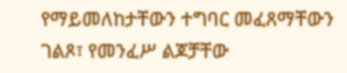የማይመለከታቸውን ተግባር መፈጸማቸውን ገልጾ፣ የመንፈሥ ልጆቻቸው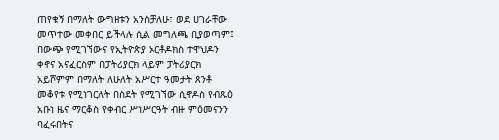ጠየቁኝ በማለት ውግዘቱን አንስቻለሁ፣ ወደ ሀገራቸው መጥተው መቀበር ይችላሉ ሲል መግለጫ ቢያወጣም፤ በውጭ የሚገኘውና የኢትዮጵያ ኦርቶዶክስ ተዋህዶን ቀኖና አናፈርስም በፓትሪያርክ ላይም ፓትሪያርክ አይሾምም በማለት ለሁለት አሥርተ ዓመታት ጸንቶ መቆየቱ የሚነገርለት በስደት የሚገኘው ሲኖዶስ የብጹዕ አቡነ ዜና ማርቆስ የቀብር ሥነሥርዓት ብዙ ምዕመናንን ባፈሩበትና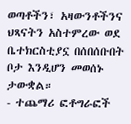ወጣቶችን፣ አዛውንቶችንና ህጻናትን አስተምረው ወደ ቤተክርስቲያኗ በሰበሰቡበት ቦታ እንዲሆን መወሰኑ ታውቋል።
- ተጨማሪ ፎቶግራፎች